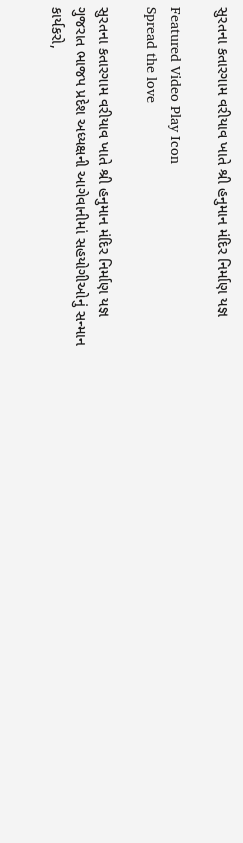સુરતના કતારગામ વરીયાવ ખાતે શ્રી હનુમાન મંદિર નિર્માણ યજ્ઞ

Featured Video Play Icon
Spread the love

સુરતના કતારગામ વરીયાવ ખાતે શ્રી હનુમાન મંદિર નિર્માણ યજ્ઞ
ગુજરાત ભાજપ પ્રદેશ અધ્યક્ષની આગેવાનીમાં સહયોગીઓનું સન્માન
કાર્યકરો,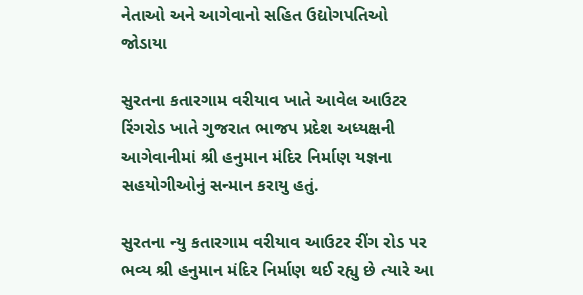નેતાઓ અને આગેવાનો સહિત ઉદ્યોગપતિઓ જોડાયા

સુરતના કતારગામ વરીયાવ ખાતે આવેલ આઉટર રિંગરોડ ખાતે ગુજરાત ભાજપ પ્રદેશ અધ્યક્ષની આગેવાનીમાં શ્રી હનુમાન મંદિર નિર્માણ યજ્ઞના સહયોગીઓનું સન્માન કરાયુ હતું.

સુરતના ન્યુ કતારગામ વરીયાવ આઉટર રીંગ રોડ પર ભવ્ય શ્રી હનુમાન મંદિર નિર્માણ થઈ રહ્યુ છે ત્યારે આ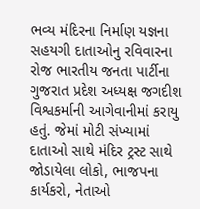ભવ્ય મંદિરના નિર્માણ યજ્ઞના સહયગી દાતાઓનુ રવિવારના રોજ ભારતીય જનતા પાર્ટીના ગુજરાત પ્રદેશ અધ્યક્ષ જગદીશ વિશ્વકર્માની આગેવાનીમાં કરાયુ હતું. જેમાં મોટી સંખ્યામાં દાતાઓ સાથે મંદિર ટ્રસ્ટ સાથે જોડાયેલા લોકો, ભાજપના કાર્યકરો, નેતાઓ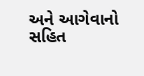અને આગેવાનો સહિત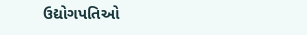ઉદ્યોગપતિઓ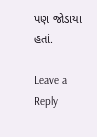પણ જોડાયા હતાં.

Leave a Reply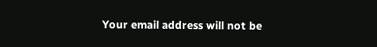Your email address will not be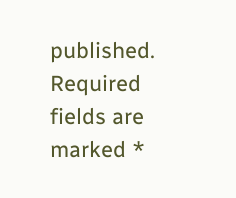published. Required fields are marked *